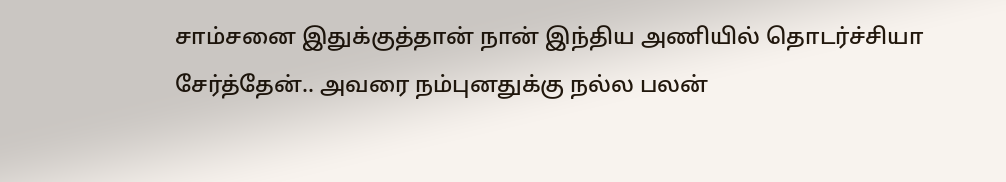சாம்சனை இதுக்குத்தான் நான் இந்திய அணியில் தொடர்ச்சியா சேர்த்தேன்.. அவரை நம்புனதுக்கு நல்ல பலன்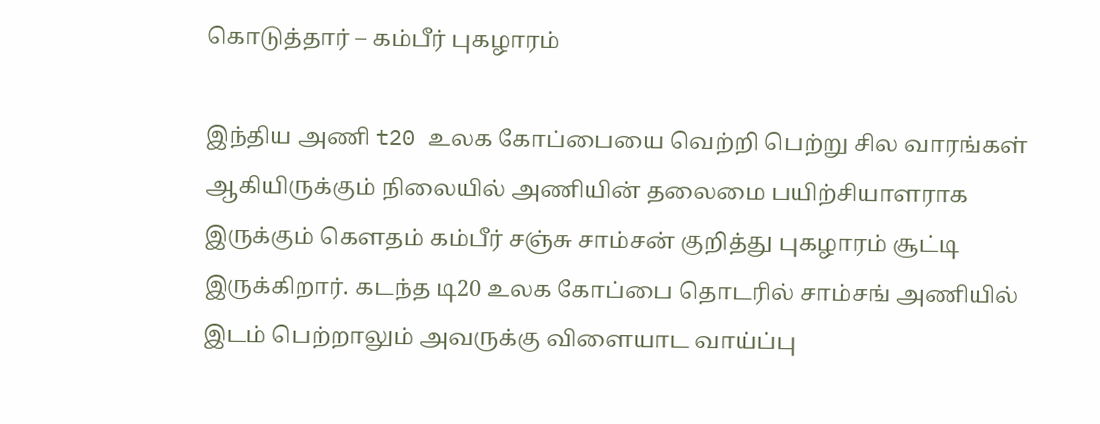கொடுத்தார் – கம்பீர் புகழாரம்

இந்திய அணி t20 உலக கோப்பையை வெற்றி பெற்று சில வாரங்கள் ஆகியிருக்கும் நிலையில் அணியின் தலைமை பயிற்சியாளராக இருக்கும் கௌதம் கம்பீர் சஞ்சு சாம்சன் குறித்து புகழாரம் சூட்டி இருக்கிறார். கடந்த டி20 உலக கோப்பை தொடரில் சாம்சங் அணியில் இடம் பெற்றாலும் அவருக்கு விளையாட வாய்ப்பு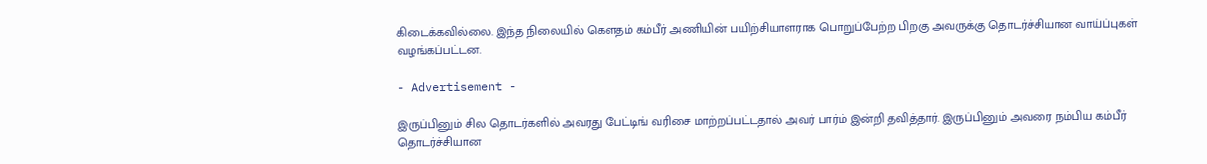கிடைக்கவில்லை. இந்த நிலையில் கௌதம் கம்பீர் அணியின் பயிற்சியாளராக பொறுப்பேற்ற பிறகு அவருக்கு தொடர்ச்சியான வாய்ப்புகள் வழங்கப்பட்டன.

- Advertisement -

இருப்பினும் சில தொடர்களில் அவரது பேட்டிங் வரிசை மாற்றப்பட்டதால் அவர் பார்ம் இன்றி தவித்தார். இருப்பினும் அவரை நம்பிய கம்பீர் தொடர்ச்சியான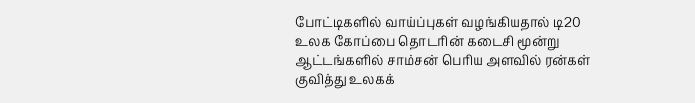போட்டிகளில் வாய்ப்புகள் வழங்கியதால் டி20 உலக கோப்பை தொடரின் கடைசி மூன்று ஆட்டங்களில் சாம்சன் பெரிய அளவில் ரன்கள் குவித்து உலகக்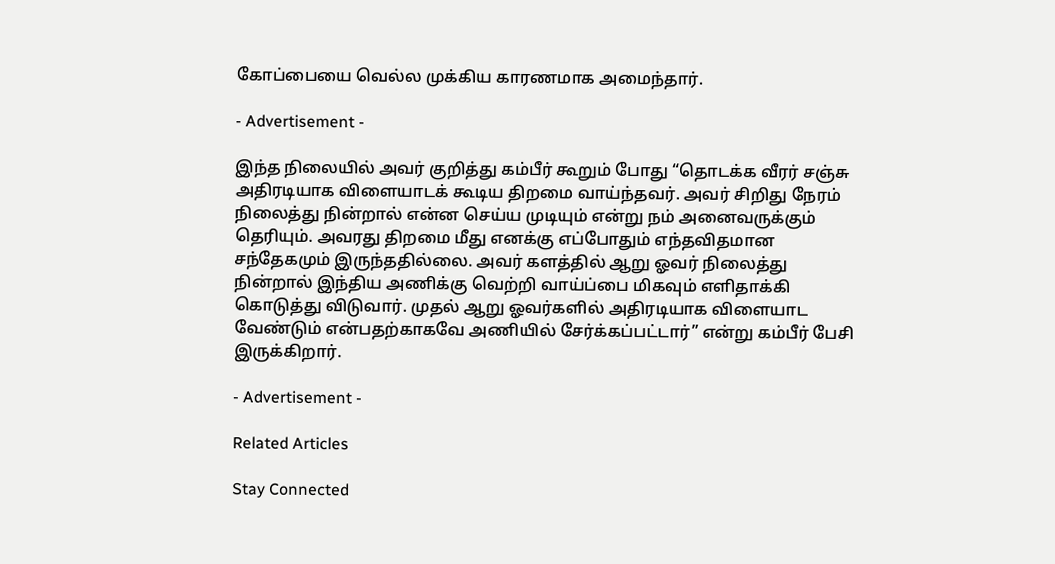கோப்பையை வெல்ல முக்கிய காரணமாக அமைந்தார்.

- Advertisement -

இந்த நிலையில் அவர் குறித்து கம்பீர் கூறும் போது “தொடக்க வீரர் சஞ்சு அதிரடியாக விளையாடக் கூடிய திறமை வாய்ந்தவர். அவர் சிறிது நேரம் நிலைத்து நின்றால் என்ன செய்ய முடியும் என்று நம் அனைவருக்கும் தெரியும். அவரது திறமை மீது எனக்கு எப்போதும் எந்தவிதமான சந்தேகமும் இருந்ததில்லை. அவர் களத்தில் ஆறு ஓவர் நிலைத்து நின்றால் இந்திய அணிக்கு வெற்றி வாய்ப்பை மிகவும் எளிதாக்கி கொடுத்து விடுவார். முதல் ஆறு ஓவர்களில் அதிரடியாக விளையாட வேண்டும் என்பதற்காகவே அணியில் சேர்க்கப்பட்டார்” என்று கம்பீர் பேசி இருக்கிறார்.

- Advertisement -

Related Articles

Stay Connected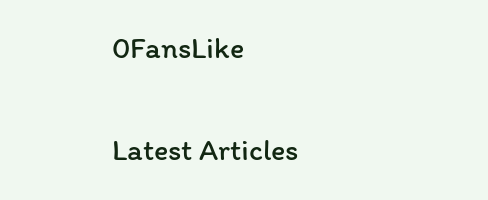0FansLike

Latest Articles